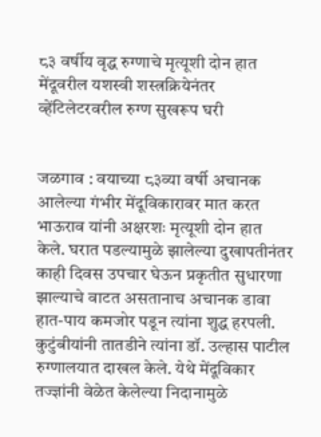८३ वर्षीय वृद्ध रुग्णाचे मृत्यूशी दोन हात मेंदूवरील यशस्वी शस्त्रक्रियेनंतर व्हेंटिलेटरवरील रुग्ण सुखरूप घरी


जळगाव : वयाच्या ८३व्या वर्षी अचानक आलेल्या गंभीर मेंदूविकारावर मात करत भाऊराव यांनी अक्षरशः मृत्यूशी दोन हात केले. घरात पडल्यामुळे झालेल्या दुखापतीनंतर काही दिवस उपचार घेऊन प्रकृतीत सुधारणा झाल्याचे वाटत असतानाच अचानक डावा हात-पाय कमजोर पडून त्यांना शुद्ध हरपली. कुटुंबीयांनी तातडीने त्यांना डॉ. उल्हास पाटील रुग्णालयात दाखल केले. येथे मेंदूविकार तज्ज्ञांनी वेळेत केलेल्या निदानामुळे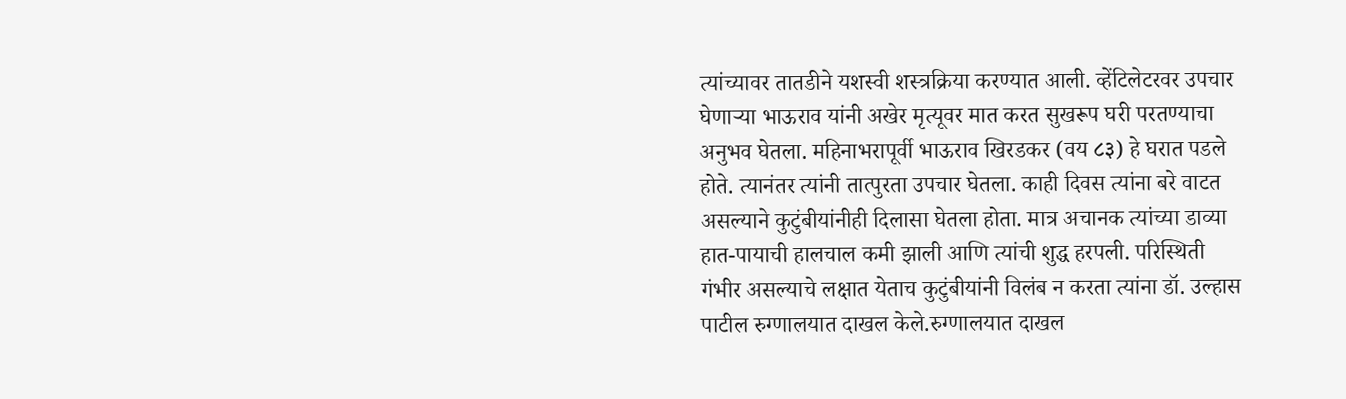त्यांच्यावर तातडीने यशस्वी शस्त्रक्रिया करण्यात आली. व्हेंटिलेटरवर उपचार घेणार्‍या भाऊराव यांनी अखेर मृत्यूवर मात करत सुखरूप घरी परतण्याचा अनुभव घेतला. महिनाभरापूर्वी भाऊराव खिरडकर (वय ८३) हे घरात पडले होते. त्यानंतर त्यांनी तात्पुरता उपचार घेतला. काही दिवस त्यांना बरे वाटत असल्याने कुटुंबीयांनीही दिलासा घेतला होता. मात्र अचानक त्यांच्या डाव्या हात-पायाची हालचाल कमी झाली आणि त्यांची शुद्ध हरपली. परिस्थिती गंभीर असल्याचे लक्षात येताच कुटुंबीयांनी विलंब न करता त्यांना डॉ. उल्हास पाटील रुग्णालयात दाखल केले.रुग्णालयात दाखल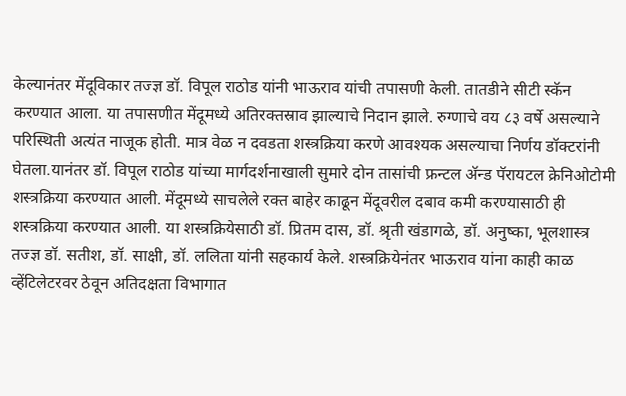केल्यानंतर मेंदूविकार तज्ज्ञ डॉ. विपूल राठोड यांनी भाऊराव यांची तपासणी केली. तातडीने सीटी स्कॅन करण्यात आला. या तपासणीत मेंदूमध्ये अतिरक्तस्राव झाल्याचे निदान झाले. रुग्णाचे वय ८३ वर्षे असल्याने परिस्थिती अत्यंत नाजूक होती. मात्र वेळ न दवडता शस्त्रक्रिया करणे आवश्यक असल्याचा निर्णय डॉक्टरांनी घेतला.यानंतर डॉ. विपूल राठोड यांच्या मार्गदर्शनाखाली सुमारे दोन तासांची फ्रन्टल अ‍ॅन्ड पॅरायटल क्रेनिओटोमी शस्त्रक्रिया करण्यात आली. मेंदूमध्ये साचलेले रक्त बाहेर काढून मेंदूवरील दबाव कमी करण्यासाठी ही शस्त्रक्रिया करण्यात आली. या शस्त्रक्रियेसाठी डॉ. प्रितम दास, डॉ. श्रृती खंडागळे, डॉ. अनुष्का, भूलशास्त्र तज्ज्ञ डॉ. सतीश, डॉ. साक्षी, डॉ. ललिता यांनी सहकार्य केले. शस्त्रक्रियेनंतर भाऊराव यांना काही काळ व्हेंटिलेटरवर ठेवून अतिदक्षता विभागात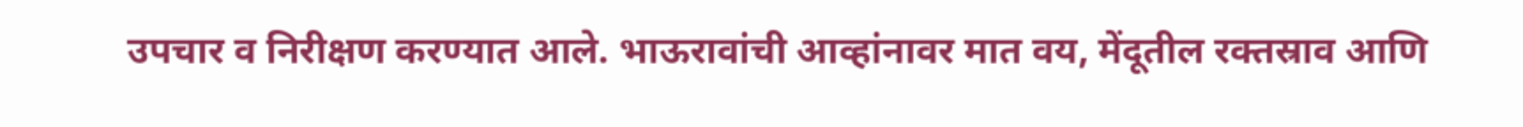उपचार व निरीक्षण करण्यात आले. भाऊरावांची आव्हांनावर मात वय, मेंदूतील रक्तस्राव आणि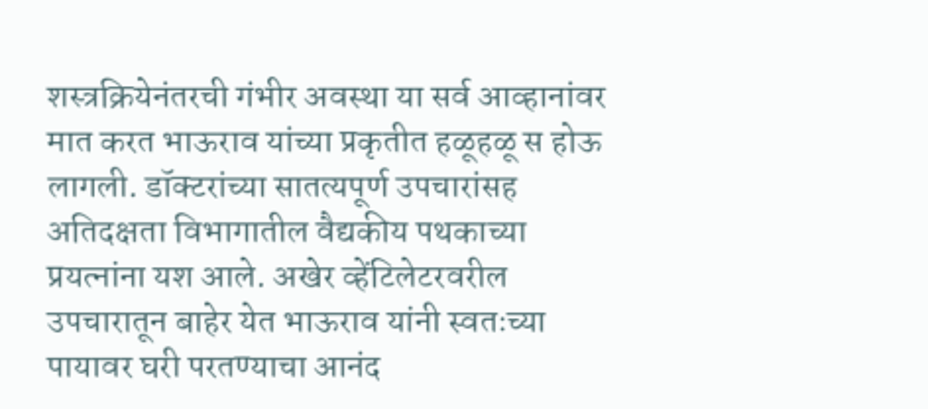शस्त्रक्रियेनंतरची गंभीर अवस्था या सर्व आव्हानांवर मात करत भाऊराव यांच्या प्रकृतीत हळूहळू स होऊ लागली. डॉक्टरांच्या सातत्यपूर्ण उपचारांसह अतिदक्षता विभागातील वैद्यकीय पथकाच्या प्रयत्नांना यश आले. अखेर व्हेंटिलेटरवरील उपचारातून बाहेर येत भाऊराव यांनी स्वतःच्या पायावर घरी परतण्याचा आनंद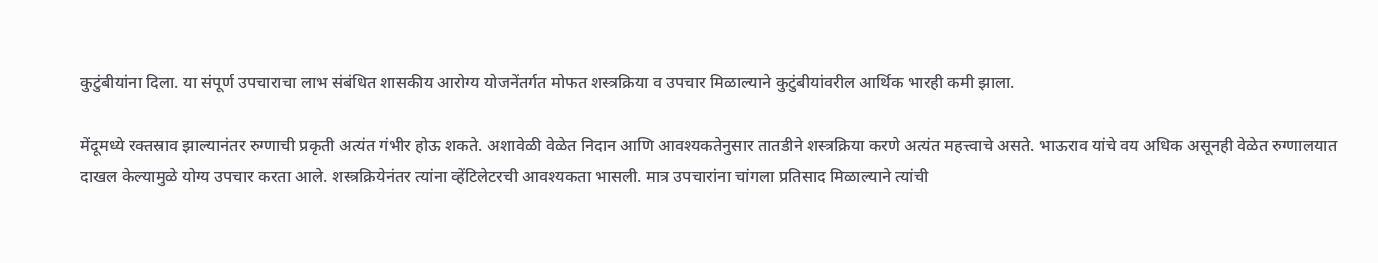कुटुंबीयांना दिला. या संपूर्ण उपचाराचा लाभ संबंधित शासकीय आरोग्य योजनेंतर्गत मोफत शस्त्रक्रिया व उपचार मिळाल्याने कुटुंबीयांवरील आर्थिक भारही कमी झाला.

मेंदूमध्ये रक्तस्राव झाल्यानंतर रुग्णाची प्रकृती अत्यंत गंभीर होऊ शकते. अशावेळी वेळेत निदान आणि आवश्यकतेनुसार तातडीने शस्त्रक्रिया करणे अत्यंत महत्त्वाचे असते. भाऊराव यांचे वय अधिक असूनही वेळेत रुग्णालयात दाखल केल्यामुळे योग्य उपचार करता आले. शस्त्रक्रियेनंतर त्यांना व्हेंटिलेटरची आवश्यकता भासली. मात्र उपचारांना चांगला प्रतिसाद मिळाल्याने त्यांची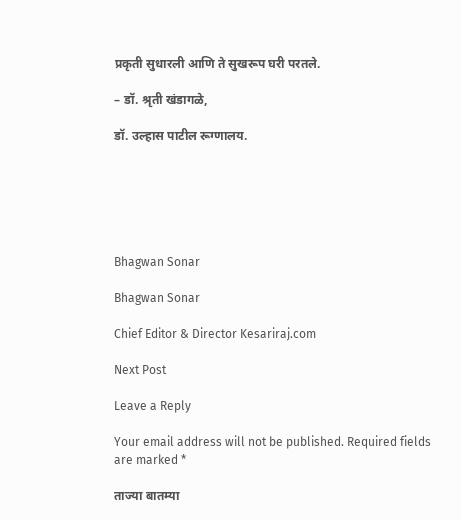प्रकृती सुधारली आणि ते सुखरूप घरी परतले.

– डॉ. श्रृती खंडागळे,

डॉ. उल्हास पाटील रूग्णालय.






Bhagwan Sonar

Bhagwan Sonar

Chief Editor & Director Kesariraj.com

Next Post

Leave a Reply

Your email address will not be published. Required fields are marked *

ताज्या बातम्या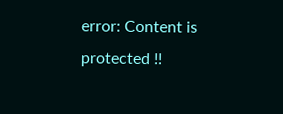error: Content is protected !!